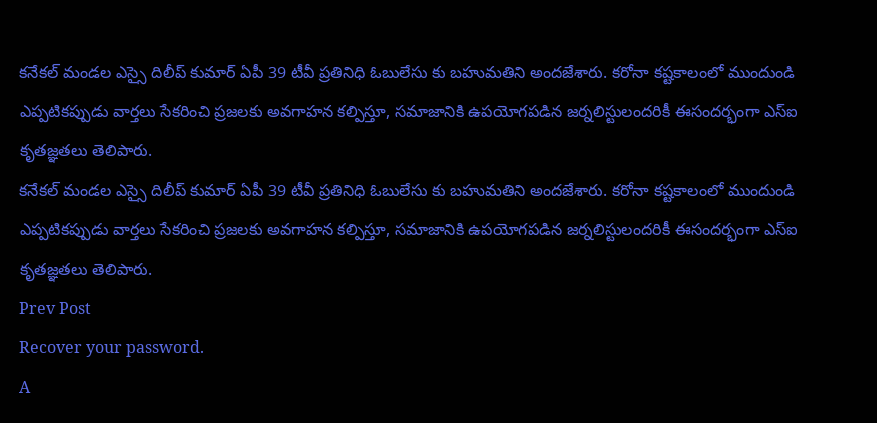కనేకల్ మండల ఎస్సై దిలీప్ కుమార్ ఏపీ 39 టీవీ ప్రతినిధి ఓబులేసు కు బహుమతిని అందజేశారు. కరోనా కష్టకాలంలో ముందుండి ఎప్పటికప్పుడు వార్తలు సేకరించి ప్రజలకు అవగాహన కల్పిస్తూ, సమాజానికి ఉపయోగపడిన జర్నలిస్టులందరికీ ఈసందర్భంగా ఎస్ఐ కృతజ్ఞతలు తెలిపారు.
కనేకల్ మండల ఎస్సై దిలీప్ కుమార్ ఏపీ 39 టీవీ ప్రతినిధి ఓబులేసు కు బహుమతిని అందజేశారు. కరోనా కష్టకాలంలో ముందుండి ఎప్పటికప్పుడు వార్తలు సేకరించి ప్రజలకు అవగాహన కల్పిస్తూ, సమాజానికి ఉపయోగపడిన జర్నలిస్టులందరికీ ఈసందర్భంగా ఎస్ఐ కృతజ్ఞతలు తెలిపారు.
Prev Post
Recover your password.
A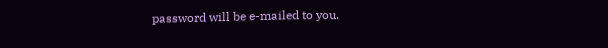password will be e-mailed to you.